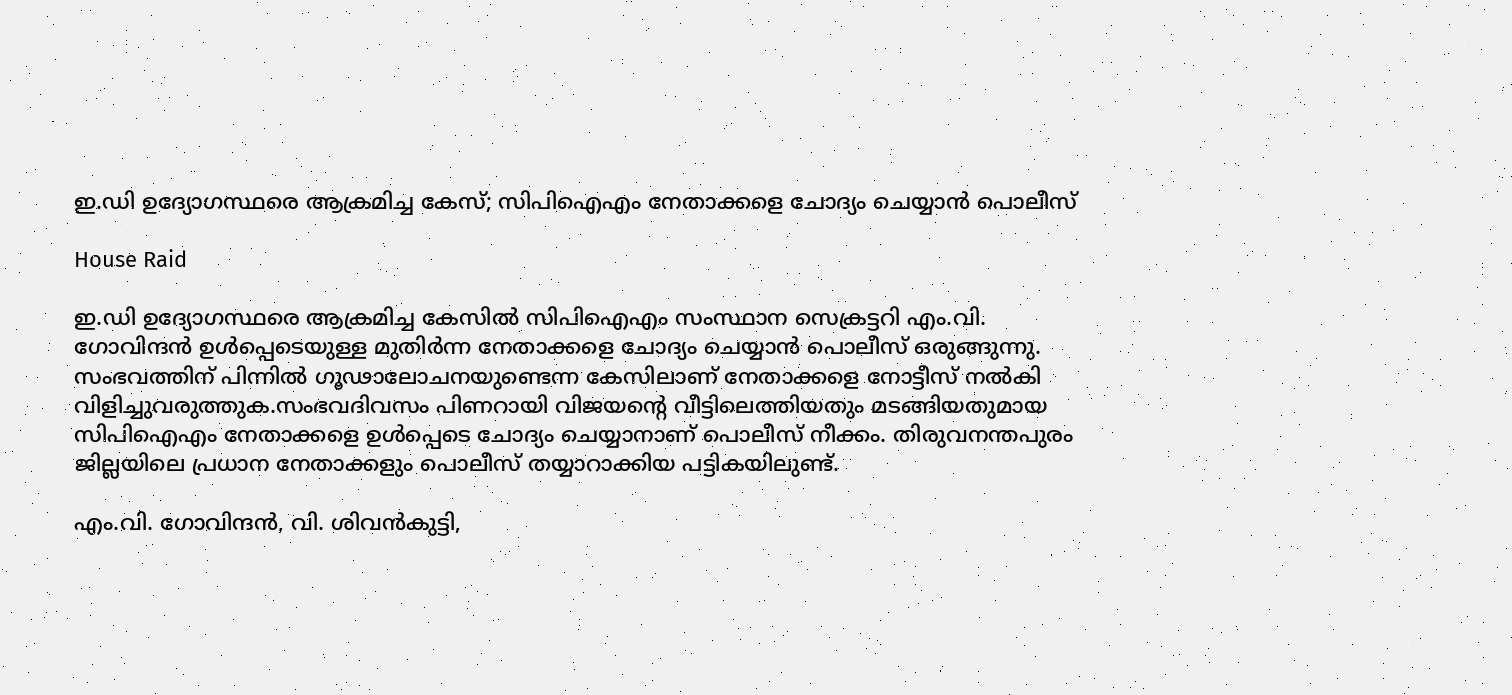ഇ.ഡി ഉദ്യോഗസ്ഥരെ ആക്രമിച്ച കേസ്; സിപിഐഎം നേതാക്കളെ ചോദ്യം ചെയ്യാൻ പൊലീസ്

House Raid

ഇ.ഡി ഉദ്യോഗസ്ഥരെ ആക്രമിച്ച കേസിൽ സിപിഐഎം സംസ്ഥാന സെക്രട്ടറി എം.വി. ഗോവിന്ദൻ ഉൾപ്പെടെയുള്ള മുതിർന്ന നേതാക്കളെ ചോദ്യം ചെയ്യാൻ പൊലീസ് ഒരുങ്ങുന്നു. സംഭവത്തിന് പിന്നിൽ ഗൂഢാലോചനയുണ്ടെന്ന കേസിലാണ് നേതാക്കളെ നോട്ടീസ് നൽകി വിളിച്ചുവരുത്തുക.സംഭവദിവസം പിണറായി വിജയന്റെ വീട്ടിലെത്തിയതും മടങ്ങിയതുമായ സിപിഐഎം നേതാക്കളെ ഉൾപ്പെടെ ചോദ്യം ചെയ്യാനാണ് പൊലീസ് നീക്കം. തിരുവനന്തപുരം ജില്ലയിലെ പ്രധാന നേതാക്കളും പൊലീസ് തയ്യാറാക്കിയ പട്ടികയിലുണ്ട്.

എം.വി. ഗോവിന്ദൻ, വി. ശിവൻകുട്ടി,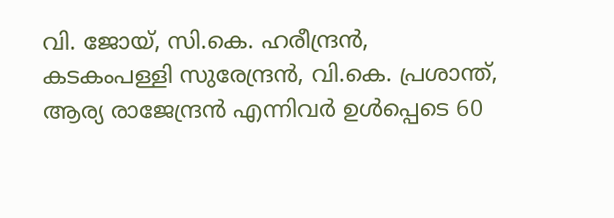വി. ജോയ്, സി.കെ. ഹരീന്ദ്രൻ, കടകംപള്ളി സുരേന്ദ്രൻ, വി.കെ. പ്രശാന്ത്, ആര്യ രാജേന്ദ്രൻ എന്നിവർ ഉൾപ്പെടെ 60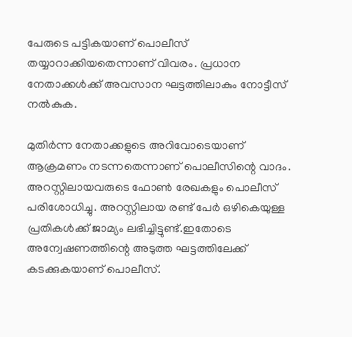പേരുടെ പട്ടികയാണ് പൊലീസ് തയ്യാറാക്കിയതെന്നാണ് വിവരം. പ്രധാന നേതാക്കൾക്ക് അവസാന ഘട്ടത്തിലാകും നോട്ടീസ് നൽകുക.

മുതിർന്ന നേതാക്കളുടെ അറിവോടെയാണ് ആക്രമണം നടന്നതെന്നാണ് പൊലീസിന്റെ വാദം. അറസ്റ്റിലായവരുടെ ഫോൺ രേഖകളും പൊലീസ് പരിശോധിച്ചു. അറസ്റ്റിലായ രണ്ട് പേർ ഒഴികെയുള്ള പ്രതികൾക്ക് ജാമ്യം ലഭിച്ചിട്ടുണ്ട്.ഇതോടെ അന്വേഷണത്തിന്റെ അടുത്ത ഘട്ടത്തിലേക്ക് കടക്കുകയാണ് പൊലീസ്.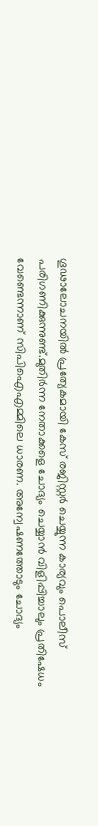ഗൂഢാലോചനയിൽ പ്രത്യേകമായി കേസ് രജിസ്റ്റർ ചെയ്യുന്ന കാര്യവും പൊലീസ് പരിഗണിക്കുന്നുണ്ട്.മുതിർന്ന നേതാക്കളെ ചോദ്യം ചെയ്യാൻ വിളിപ്പിച്ചാലും പ്രതിഷേധം വേണ്ടെന്നാണ് സിപിഐഎമ്മിലെ ധാരണ. അന്വേഷണത്തോടും ചോദ്യം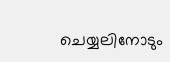ചെയ്യലിനോടും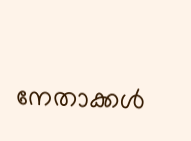നേതാക്കൾ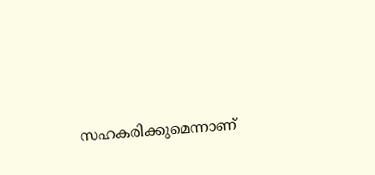സഹകരിക്കുമെന്നാണ്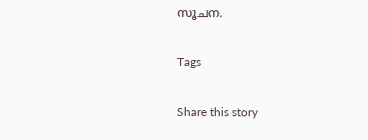സൂചന.

Tags

Share this story